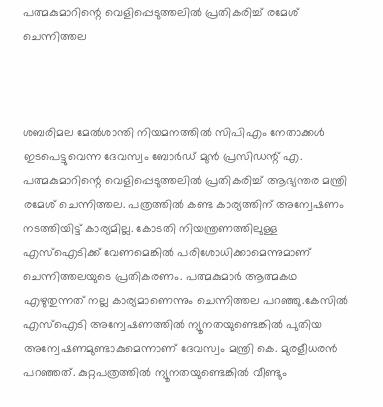പത്മകുമാറിന്റെ വെളിപ്പെടുത്തലില്‍ പ്രതികരിച്ച് രമേശ് ചെന്നിത്തല



ശബരിമല മേല്‍ശാന്തി നിയമനത്തില്‍ സിപിഎം നേതാക്കള്‍ ഇടപെട്ടുവെന്ന ദേവസ്വം ബോര്‍ഡ് മുന്‍ പ്രസിഡന്റ് എ. പത്മകുമാറിന്റെ വെളിപ്പെടുത്തലില്‍ പ്രതികരിച്ച് ആഭ്യന്തര മന്ത്രി രമേശ് ചെന്നിത്തല. പത്രത്തില്‍ കണ്ട കാര്യത്തിന് അന്വേഷണം നടത്തിയിട്ട് കാര്യമില്ല. കോടതി നിയന്ത്രണത്തിലുള്ള എസ്‌ഐടിക്ക് വേണമെങ്കില്‍ പരിശോധിക്കാമെന്നുമാണ് ചെന്നിത്തലയുടെ പ്രതികരണം. പത്മകുമാര്‍ ആത്മകഥ എഴുതുന്നത് നല്ല കാര്യമാണെന്നും ചെന്നിത്തല പറഞ്ഞു.കേസില്‍ എസ്‌ഐടി അന്വേഷണത്തില്‍ ന്യൂനതയുണ്ടെങ്കില്‍ പുതിയ അന്വേഷണമുണ്ടാകുമെന്നാണ് ദേവസ്വം മന്ത്രി കെ. മുരളീധരന്‍ പറഞ്ഞത്. കുറ്റപത്രത്തില്‍ ന്യൂനതയുണ്ടെങ്കില്‍ വീണ്ടും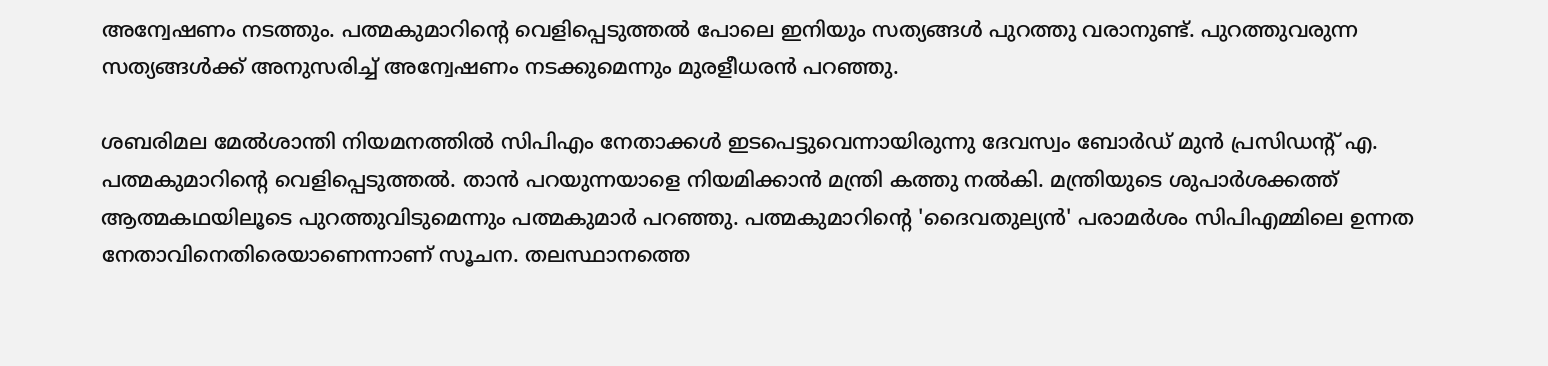അന്വേഷണം നടത്തും. പത്മകുമാറിന്റെ വെളിപ്പെടുത്തല്‍ പോലെ ഇനിയും സത്യങ്ങള്‍ പുറത്തു വരാനുണ്ട്. പുറത്തുവരുന്ന സത്യങ്ങള്‍ക്ക് അനുസരിച്ച് അന്വേഷണം നടക്കുമെന്നും മുരളീധരന്‍ പറഞ്ഞു.

ശബരിമല മേല്‍ശാന്തി നിയമനത്തില്‍ സിപിഎം നേതാക്കള്‍ ഇടപെട്ടുവെന്നായിരുന്നു ദേവസ്വം ബോര്‍ഡ് മുന്‍ പ്രസിഡന്റ് എ. പത്മകുമാറിന്റെ വെളിപ്പെടുത്തല്‍. താന്‍ പറയുന്നയാളെ നിയമിക്കാന്‍ മന്ത്രി കത്തു നല്‍കി. മന്ത്രിയുടെ ശുപാര്‍ശക്കത്ത് ആത്മകഥയിലൂടെ പുറത്തുവിടുമെന്നും പത്മകുമാര്‍ പറഞ്ഞു. പത്മകുമാറിന്റെ 'ദൈവതുല്യന്‍' പരാമര്‍ശം സിപിഎമ്മിലെ ഉന്നത നേതാവിനെതിരെയാണെന്നാണ് സൂചന. തലസ്ഥാനത്തെ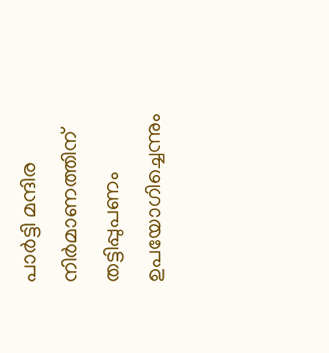പാര്‍ട്ടി മന്ദിര നിര്‍മാണത്തിന് തട്ടിപ്പുപണം ഉപയോഗിച്ചെന്നും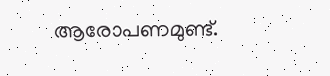ആരോപണമുണ്ട്.